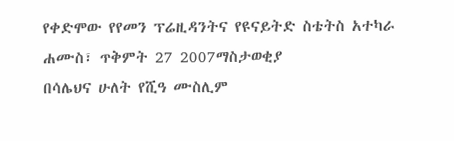የቀድሞው የየመን ፕሬዚዳንትና የዩናይትድ ስቴትስ አተካራ
ሐሙስ፣ ጥቅምት 27 2007ማስታወቂያ
በሳሌህና ሁለት የሺዓ ሙስሊም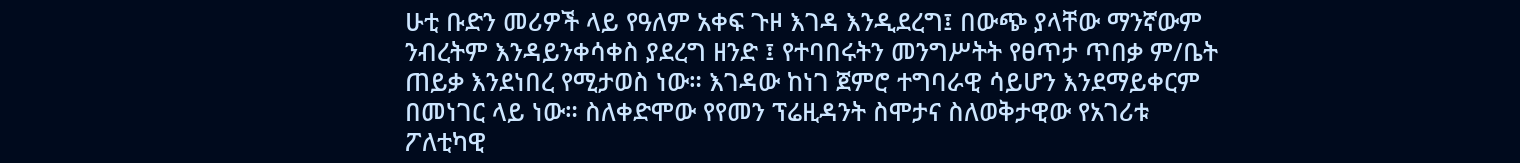ሁቲ ቡድን መሪዎች ላይ የዓለም አቀፍ ጉዞ እገዳ እንዲደረግ፤ በውጭ ያላቸው ማንኛውም ንብረትም እንዳይንቀሳቀስ ያደረግ ዘንድ ፤ የተባበሩትን መንግሥትት የፀጥታ ጥበቃ ም/ቤት ጠይቃ እንደነበረ የሚታወስ ነው። እገዳው ከነገ ጀምሮ ተግባራዊ ሳይሆን እንደማይቀርም በመነገር ላይ ነው። ስለቀድሞው የየመን ፕሬዚዳንት ስሞታና ስለወቅታዊው የአገሪቱ ፖለቲካዊ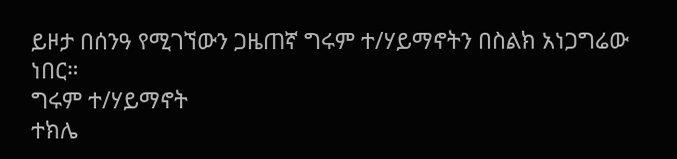ይዞታ በሰንዓ የሚገኘውን ጋዜጠኛ ግሩም ተ/ሃይማኖትን በስልክ አነጋግሬው ነበር።
ግሩም ተ/ሃይማኖት
ተክሌ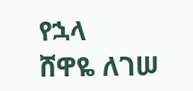የኋላ
ሸዋዬ ለገሠ